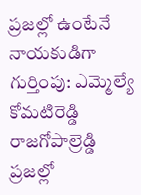ప్రజల్లో ఉంటేనే నాయకుడిగా గుర్తింపు: ఎమ్మెల్యే కోమటిరెడ్డి రాజగోపాల్రెడ్డి
ప్రజల్లో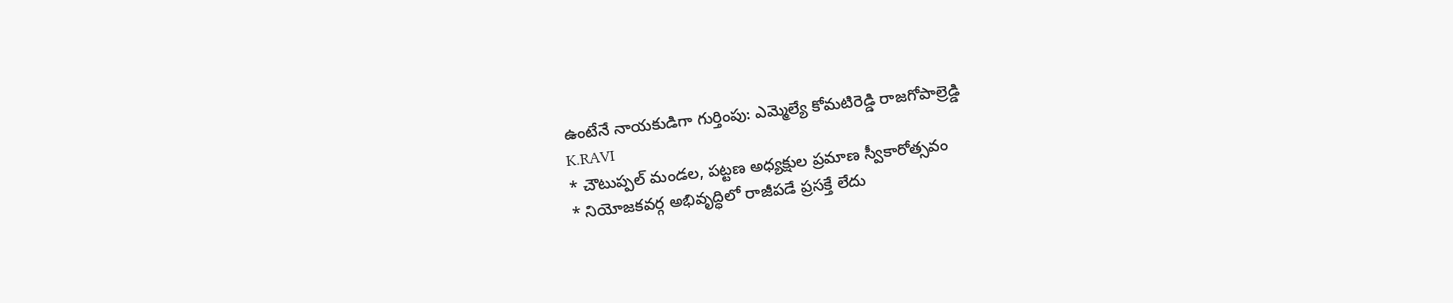ఉంటేనే నాయకుడిగా గుర్తింపు: ఎమ్మెల్యే కోమటిరెడ్డి రాజగోపాల్రెడ్డి
K.RAVI
* చౌటుప్పల్ మండల, పట్టణ అధ్యక్షుల ప్రమాణ స్వీకారోత్సవం
* నియోజకవర్గ అభివృద్ధిలో రాజీపడే ప్రసక్తే లేదు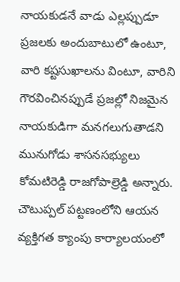నాయకుడనే వాడు ఎల్లప్పుడూ ప్రజలకు అందుబాటులో ఉంటూ, వారి కష్టసుఖాలను వింటూ, వారిని గౌరవించినప్పుడే ప్రజల్లో నిజమైన నాయకుడిగా మనగలుగుతాడని మునుగోడు శాసనసభ్యులు కోమటిరెడ్డి రాజగోపాల్రెడ్డి అన్నారు. చౌటుప్పల్ పట్టణంలోని ఆయన వ్యక్తిగత క్యాంపు కార్యాలయంలో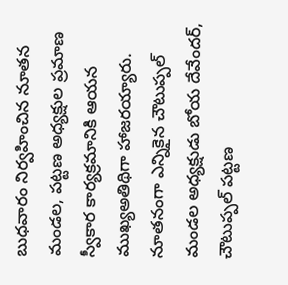బుధవారం నిర్వహించిన నూతన మండల, పట్టణ అధ్యక్షుల ప్రమాణ స్వీకార కార్యక్రమానికి ఆయన ముఖ్యఅతిథిగా హాజరయ్యారు. నూతనంగా ఎన్నికైన చౌటుప్పల్ మండల అధ్యక్షుడు బోయ దేవేందర్, చౌటుప్పల్ పట్టణ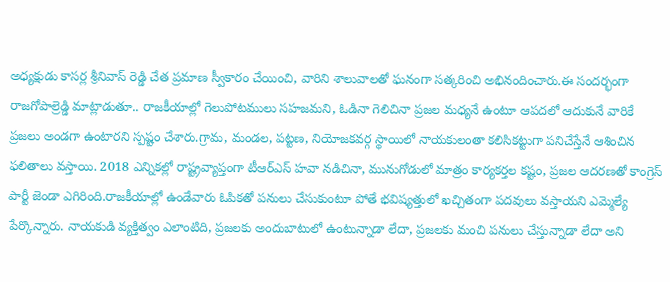అధ్యక్షుడు కాసర్ల శ్రీనివాస్ రెడ్డి చేత ప్రమాణ స్వీకారం చేయించి, వారిని శాలువాలతో ఘనంగా సత్కరించి అభినందించారు.ఈ సందర్భంగా రాజగోపాల్రెడ్డి మాట్లాడుతూ.. రాజకీయాల్లో గెలుపోటములు సహజమని, ఓడినా గెలిచినా ప్రజల మధ్యనే ఉంటూ ఆపదలో ఆదుకునే వారికే ప్రజలు అండగా ఉంటారని స్పష్టం చేశారు.గ్రామ, మండల, పట్టణ, నియోజకవర్గ స్థాయిలో నాయకులంతా కలిసికట్టుగా పనిచేస్తేనే ఆశించిన ఫలితాలు వస్తాయి. 2018 ఎన్నికల్లో రాష్ట్రవ్యాప్తంగా టీఆర్ఎస్ హవా నడిచినా, మునుగోడులో మాత్రం కార్యకర్తల కష్టం, ప్రజల ఆదరణతో కాంగ్రెస్ పార్టీ జెండా ఎగిరింది.రాజకీయాల్లో ఉండేవారు ఓపికతో పనులు చేసుకుంటూ పోతే భవిష్యత్తులో ఖచ్చితంగా పదవులు వస్తాయని ఎమ్మెల్యే పేర్కొన్నారు. నాయకుడి వ్యక్తిత్వం ఎలాంటిది, ప్రజలకు అందుబాటులో ఉంటున్నాడా లేదా, ప్రజలకు మంచి పనులు చేస్తున్నాడా లేదా అని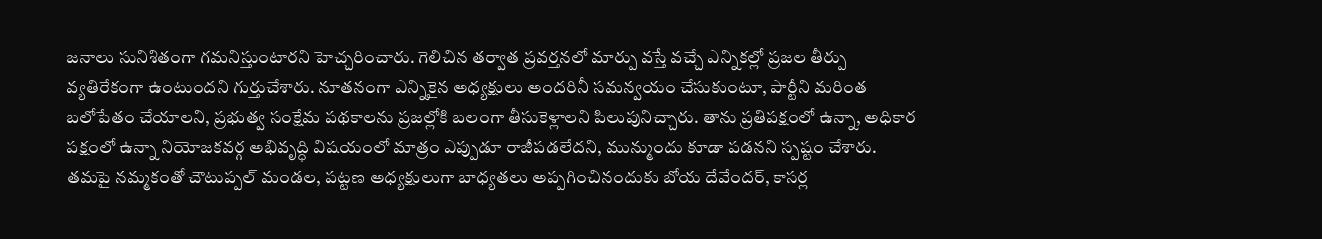జనాలు సునిశితంగా గమనిస్తుంటారని హెచ్చరించారు. గెలిచిన తర్వాత ప్రవర్తనలో మార్పు వస్తే వచ్చే ఎన్నికల్లో ప్రజల తీర్పు వ్యతిరేకంగా ఉంటుందని గుర్తుచేశారు. నూతనంగా ఎన్నికైన అధ్యక్షులు అందరినీ సమన్వయం చేసుకుంటూ, పార్టీని మరింత బలోపేతం చేయాలని, ప్రభుత్వ సంక్షేమ పథకాలను ప్రజల్లోకి బలంగా తీసుకెళ్లాలని పిలుపునిచ్చారు. తాను ప్రతిపక్షంలో ఉన్నా, అధికార పక్షంలో ఉన్నా నియోజకవర్గ అభివృద్ధి విషయంలో మాత్రం ఎప్పుడూ రాజీపడలేదని, మున్ముందు కూడా పడనని స్పష్టం చేశారు.
తమపై నమ్మకంతో చౌటుప్పల్ మండల, పట్టణ అధ్యక్షులుగా బాధ్యతలు అప్పగించినందుకు బోయ దేవేందర్, కాసర్ల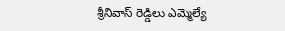శ్రీనివాస్ రెడ్డిలు ఎమ్మెల్యే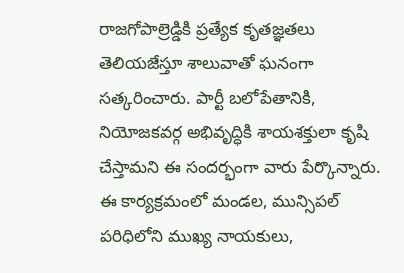రాజగోపాల్రెడ్డికి ప్రత్యేక కృతజ్ఞతలు తెలియజేస్తూ శాలువాతో ఘనంగా సత్కరించారు. పార్టీ బలోపేతానికి, నియోజకవర్గ అభివృద్ధికి శాయశక్తులా కృషి చేస్తామని ఈ సందర్భంగా వారు పేర్కొన్నారు. ఈ కార్యక్రమంలో మండల, మున్సిపల్ పరిధిలోని ముఖ్య నాయకులు,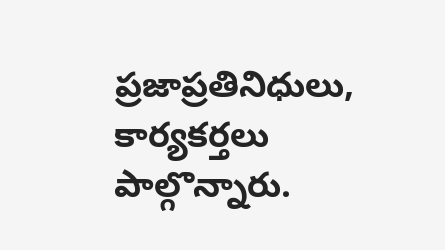ప్రజాప్రతినిధులు, కార్యకర్తలు పాల్గొన్నారు.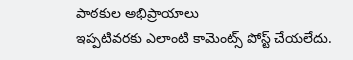పాఠకుల అభిప్రాయాలు
ఇప్పటివరకు ఎలాంటి కామెంట్స్ పోస్ట్ చేయలేదు.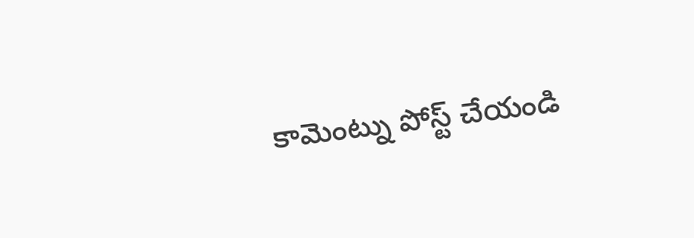కామెంట్ను పోస్ట్ చేయండి